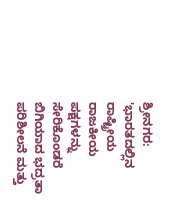ಶ್ರೀನಗರ: 'ಭಾರತದಲ್ಲಿನ ರಾಷ್ಟ್ರೀಯ ರಾಜಕೀಯ ಪಕ್ಷಗಳನ್ನು ಸೇರಿಕೊಂಡರೆ ಬಿಗಿಯಾದ ಭದ್ರತಾ ಪರಿಶೀಲನೆ ಮತ್ತು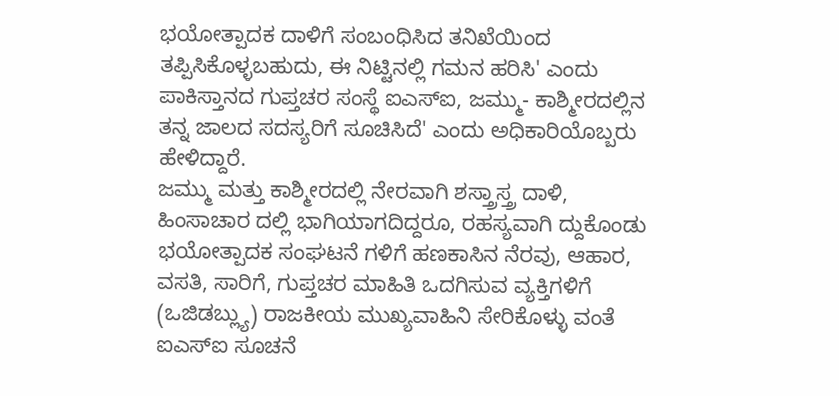ಭಯೋತ್ಪಾದಕ ದಾಳಿಗೆ ಸಂಬಂಧಿಸಿದ ತನಿಖೆಯಿಂದ ತಪ್ಪಿಸಿಕೊಳ್ಳಬಹುದು, ಈ ನಿಟ್ಟಿನಲ್ಲಿ ಗಮನ ಹರಿಸಿ' ಎಂದು ಪಾಕಿಸ್ತಾನದ ಗುಪ್ತಚರ ಸಂಸ್ಥೆ ಐಎಸ್ಐ, ಜಮ್ಮು- ಕಾಶ್ಮೀರದಲ್ಲಿನ ತನ್ನ ಜಾಲದ ಸದಸ್ಯರಿಗೆ ಸೂಚಿಸಿದೆ' ಎಂದು ಅಧಿಕಾರಿಯೊಬ್ಬರು ಹೇಳಿದ್ದಾರೆ.
ಜಮ್ಮು ಮತ್ತು ಕಾಶ್ಮೀರದಲ್ಲಿ ನೇರವಾಗಿ ಶಸ್ತ್ರಾಸ್ತ್ರ ದಾಳಿ, ಹಿಂಸಾಚಾರ ದಲ್ಲಿ ಭಾಗಿಯಾಗದಿದ್ದರೂ, ರಹಸ್ಯವಾಗಿ ದ್ದುಕೊಂಡು ಭಯೋತ್ಪಾದಕ ಸಂಘಟನೆ ಗಳಿಗೆ ಹಣಕಾಸಿನ ನೆರವು, ಆಹಾರ, ವಸತಿ, ಸಾರಿಗೆ, ಗುಪ್ತಚರ ಮಾಹಿತಿ ಒದಗಿಸುವ ವ್ಯಕ್ತಿಗಳಿಗೆ (ಒಜಿಡಬ್ಲ್ಯು) ರಾಜಕೀಯ ಮುಖ್ಯವಾಹಿನಿ ಸೇರಿಕೊಳ್ಳು ವಂತೆ ಐಎಸ್ಐ ಸೂಚನೆ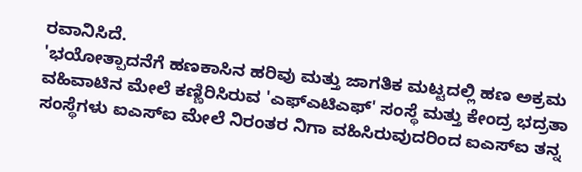ರವಾನಿಸಿದೆ.
'ಭಯೋತ್ಪಾದನೆಗೆ ಹಣಕಾಸಿನ ಹರಿವು ಮತ್ತು ಜಾಗತಿಕ ಮಟ್ಟದಲ್ಲಿ ಹಣ ಅಕ್ರಮ ವಹಿವಾಟಿನ ಮೇಲೆ ಕಣ್ಣಿರಿಸಿರುವ 'ಎಫ್ಎಟಿಎಫ್' ಸಂಸ್ಥೆ ಮತ್ತು ಕೇಂದ್ರ ಭದ್ರತಾ ಸಂಸ್ಥೆಗಳು ಐಎಸ್ಐ ಮೇಲೆ ನಿರಂತರ ನಿಗಾ ವಹಿಸಿರುವುದರಿಂದ ಐಎಸ್ಐ ತನ್ನ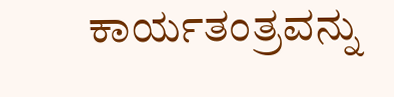ಕಾರ್ಯತಂತ್ರವನ್ನು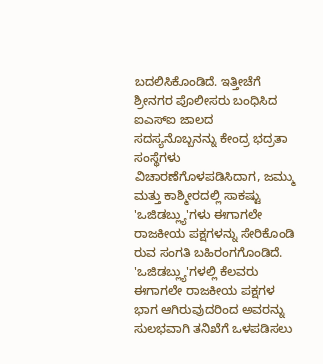ಬದಲಿಸಿಕೊಂಡಿದೆ. ಇತ್ತೀಚೆಗೆ ಶ್ರೀನಗರ ಪೊಲೀಸರು ಬಂಧಿಸಿದ ಐಎಸ್ಐ ಜಾಲದ ಸದಸ್ಯನೊಬ್ಬನನ್ನು ಕೇಂದ್ರ ಭದ್ರತಾ ಸಂಸ್ಥೆಗಳು ವಿಚಾರಣೆಗೊಳಪಡಿಸಿದಾಗ, ಜಮ್ಮು ಮತ್ತು ಕಾಶ್ಮೀರದಲ್ಲಿ ಸಾಕಷ್ಟು 'ಒಜಿಡಬ್ಲ್ಯು'ಗಳು ಈಗಾಗಲೇ ರಾಜಕೀಯ ಪಕ್ಷಗಳನ್ನು ಸೇರಿಕೊಂಡಿ ರುವ ಸಂಗತಿ ಬಹಿರಂಗಗೊಂಡಿದೆ.
'ಒಜಿಡಬ್ಲ್ಯು'ಗಳಲ್ಲಿ ಕೆಲವರು ಈಗಾಗಲೇ ರಾಜಕೀಯ ಪಕ್ಷಗಳ ಭಾಗ ಆಗಿರುವುದರಿಂದ ಅವರನ್ನು ಸುಲಭವಾಗಿ ತನಿಖೆಗೆ ಒಳಪಡಿಸಲು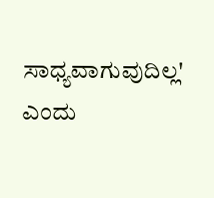ಸಾಧ್ಯವಾಗುವುದಿಲ್ಲ' ಎಂದು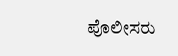ಪೊಲೀಸರು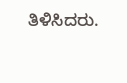ತಿಳಿಸಿದರು.